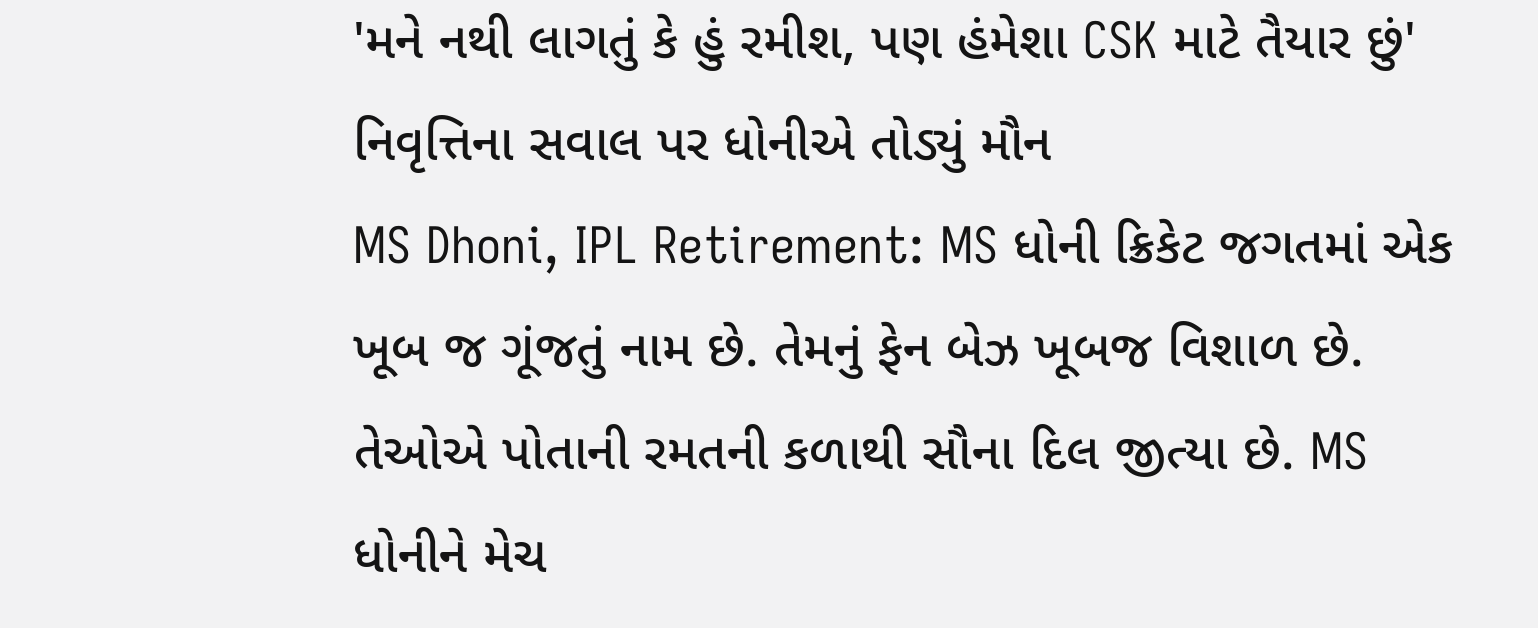'મને નથી લાગતું કે હું રમીશ, પણ હંમેશા CSK માટે તૈયાર છું' નિવૃત્તિના સવાલ પર ધોનીએ તોડ્યું મૌન
MS Dhoni, IPL Retirement: MS ધોની ક્રિકેટ જગતમાં એક ખૂબ જ ગૂંજતું નામ છે. તેમનું ફેન બેઝ ખૂબજ વિશાળ છે. તેઓએ પોતાની રમતની કળાથી સૌના દિલ જીત્યા છે. MS ધોનીને મેચ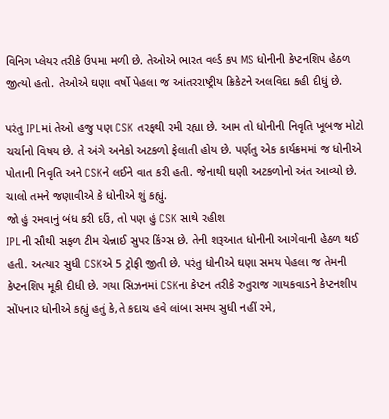વિનિગ પ્લેયર તરીકે ઉપમા મળી છે. તેઓએ ભારત વર્લ્ડ કપ MS ધોનીની કેપ્ટનશિપ હેઠળ જીત્યો હતો. તેઓએ ઘણા વર્ષો પેહલા જ આંતરરાષ્ટ્રીય ક્રિકેટને અલવિદા કહી દીધું છે.

પરંતુ IPLમાં તેઓ હજુ પણ CSK તરફથી રમી રહ્યા છે. આમ તો ધોનીની નિવૃતિ ખૂબજ મોટો ચર્ચાનો વિષય છે. તે અંગે અનેકો અટકળો ફેલાતી હોય છે. પર્ણતુ એક કાર્યક્રમમાં જ ધોનીએ પોતાની નિવૃતિ અને CSKને લઈને વાત કરી હતી. જેનાથી ઘણી અટકળોનો અંત આવ્યો છે. ચાલો તમને જણાવીએ કે ધોનીએ શું કહ્યું.
જો હું રમવાનું બંધ કરી દઉં, તો પણ હું CSK સાથે રહીશ
IPLની સૌથી સફળ ટીમ ચેન્નાઈ સુપર કિંગ્સ છે. તેની શરૂઆત ધોનીની આગેવાની હેઠળ થઈ હતી. અત્યાર સુધી CSKએ 5 ટ્રોફી જીતી છે. પરંતુ ધોનીએ ઘણા સમય પેહલા જ તેમની કેપ્ટનશિપ મૂકી દીધી છે. ગયા સિઝનમાં CSKના કેપ્ટન તરીકે રુતુરાજ ગાયકવાડને કેપ્ટનશીપ સોંપનાર ધોનીએ કહ્યું હતું કે,તે કદાચ હવે લાંબા સમય સુધી નહીં રમે,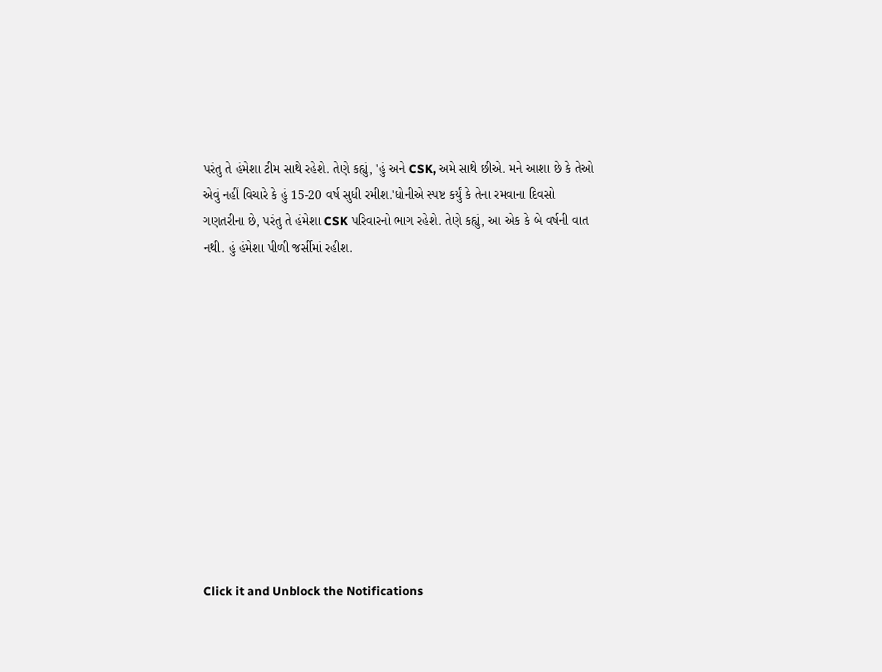પરંતુ તે હંમેશા ટીમ સાથે રહેશે. તેણે કહ્યું, 'હું અને CSK, અમે સાથે છીએ. મને આશા છે કે તેઓ એવું નહીં વિચારે કે હું 15-20 વર્ષ સુધી રમીશ.'ધોનીએ સ્પષ્ટ કર્યું કે તેના રમવાના દિવસો ગણતરીના છે, પરંતુ તે હંમેશા CSK પરિવારનો ભાગ રહેશે. તેણે કહ્યું, આ એક કે બે વર્ષની વાત નથી. હું હંમેશા પીળી જર્સીમાં રહીશ.












Click it and Unblock the Notifications